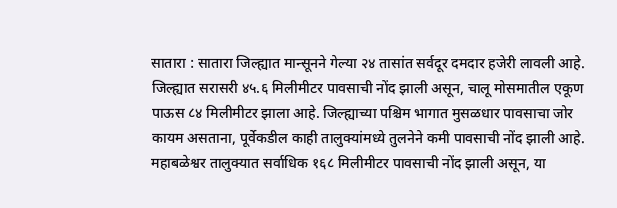सातारा : सातारा जिल्ह्यात मान्सूनने गेल्या २४ तासांत सर्वदूर दमदार हजेरी लावली आहे. जिल्ह्यात सरासरी ४५.६ मिलीमीटर पावसाची नोंद झाली असून, चालू मोसमातील एकूण पाऊस ८४ मिलीमीटर झाला आहे. जिल्ह्याच्या पश्चिम भागात मुसळधार पावसाचा जोर कायम असताना, पूर्वेकडील काही तालुक्यांमध्ये तुलनेने कमी पावसाची नोंद झाली आहे.
महाबळेश्वर तालुक्यात सर्वाधिक १६८ मिलीमीटर पावसाची नोंद झाली असून, या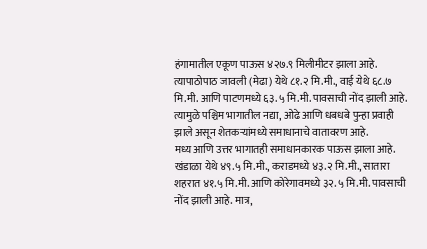हंगामातील एकूण पाऊस ४२७.९ मिलीमीटर झाला आहे. त्यापाठोपाठ जावली (मेढा) येथे ८१.२ मि.मी., वाई येथे ६८.७ मि.मी. आणि पाटणमध्ये ६३.५ मि.मी. पावसाची नोंद झाली आहे. त्यामुळे पश्चिम भागातील नद्या, ओढे आणि धबधबे पुन्हा प्रवाही झाले असून शेतकऱ्यांमध्ये समाधानाचे वातावरण आहे.
मध्य आणि उत्तर भागातही समाधानकारक पाऊस झाला आहे. खंडाळा येथे ४९.५ मि.मी., कराडमध्ये ४३.२ मि.मी., सातारा शहरात ४१.५ मि.मी. आणि कोरेगावमध्ये ३२.५ मि.मी. पावसाची नोंद झाली आहे. मात्र,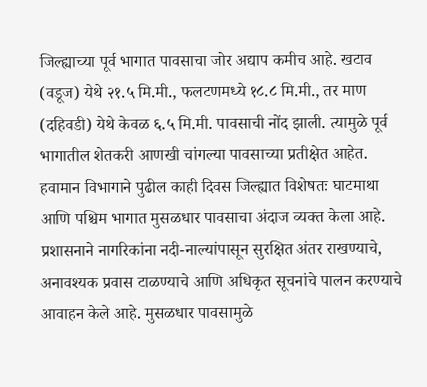जिल्ह्याच्या पूर्व भागात पावसाचा जोर अद्याप कमीच आहे. खटाव (वडूज) येथे २१.५ मि.मी., फलटणमध्ये १८.८ मि.मी., तर माण (दहिवडी) येथे केवळ ६.५ मि.मी. पावसाची नोंद झाली. त्यामुळे पूर्व भागातील शेतकरी आणखी चांगल्या पावसाच्या प्रतीक्षेत आहेत.
हवामान विभागाने पुढील काही दिवस जिल्ह्यात विशेषतः घाटमाथा आणि पश्चिम भागात मुसळधार पावसाचा अंदाज व्यक्त केला आहे. प्रशासनाने नागरिकांना नदी-नाल्यांपासून सुरक्षित अंतर राखण्याचे, अनावश्यक प्रवास टाळण्याचे आणि अधिकृत सूचनांचे पालन करण्याचे आवाहन केले आहे. मुसळधार पावसामुळे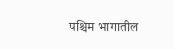पश्चिम भागातील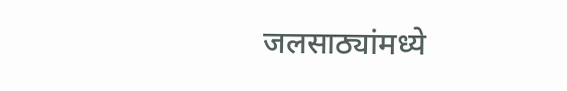जलसाठ्यांमध्ये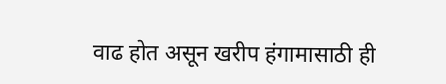वाढ होत असून खरीप हंगामासाठी ही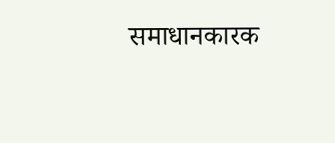समाधानकारक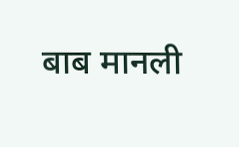बाब मानली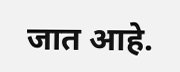जात आहे.